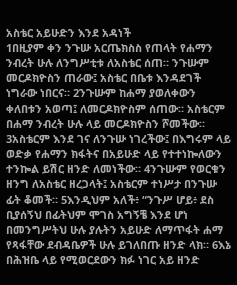አስቴር አይሁድን እንደ አዳነች
1በዚያም ቀን ንጉሡ አርጤክስስ የጠላት የሐማን ንብረት ሁሉ ለንግሥቲቱ ለአስቴር ሰጠ። ንጉሡም መርዶክዮስን ጠራው፤ አስቴር በቤቱ እንዳደገች ነግራው ነበርና። 2ንጉሡም ከሐማ ያወለቀውን ቀለበቱን አወጣ፤ ለመርዶክዮስም ሰጠው። አስቴርም በሐማ ንብረት ሁሉ ላይ መርዶክዮስን ሾመችው። 3አስቴርም እንደ ገና ለንጉሡ ነገረችው፤ በእግሩም ላይ ወድቃ የሐማን ክፋትና በአይሁድ ላይ የተተነኰለውን ተንኰል ይሽር ዘንድ ለመነችው። 4ንጉሡም የወርቁን ዘንግ ለአስቴር ዘረጋላት፤ አስቴርም ተነሥታ በንጉሡ ፊት ቆመች። 5እንዲህም አለች፥ “ንጉሥ ሆይ፥ ደስ ቢያሰኝህ በፊትህም ሞገስ አግኝቼ እንደ ሆነ በመንግሥትህ ሁሉ ያሉትን አይሁድ ለማጥፋት ሐማ የጻፋቸው ደብዳቤዎች ሁሉ ይገለበጡ ዘንድ ላክ። 6እኔ በሕዝቤ ላይ የሚወርደውን ክፉ ነገር አይ ዘንድ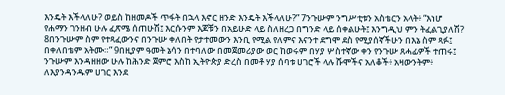እንዴት እችላለሁ? ወይስ ከዘመዶች ጥፋት በኋላ እኖር ዘንድ እንዴት እችላለሁ?” 7ንጉሡም ንግሥቲቱን አስቴርን አላት፥ “እነሆ የሐማን ገንዘብ ሁሉ ፈጽሜ ሰጠሁሽ፤ እርሱንም እጆቹን በአይሁድ ላይ ስለዘረጋ በግንድ ላይ ሰቀልሁት፤ እንግዲህ ምን ትፈልጊያለሽ? 8በንጉሡም ስም የተጻፈውንና በንጉሡ ቀለበት የታተመውን እንቢ የሚል የለምና እናንተ ደግሞ ደስ የሚያሰኛችሁን በእኔ ስም ጻፉ፤ በቀለበቴም አትሙ።” 9በዚያም ዓመት ኔሳን በተባለው በመጀመሪያው ወር ከወሩም በሃያ ሦስተኛው ቀን የንጉሡ ጸሓፊዎች ተጠሩ፤ ንጉሡም እንዳዘዘው ሁሉ ከሕንድ ጀምሮ እስከ ኢትዮጵያ ድረስ በመቶ ሃያ ሰባቱ ሀገሮች ላሉ ሹሞችና አለቆች፥ አዛውንትም፥ ለእያንዳንዱም ሀገር እንደ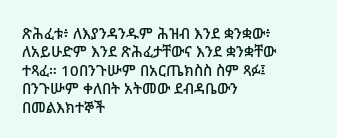ጽሕፈቱ፥ ለእያንዳንዱም ሕዝብ እንደ ቋንቋው፥ ለአይሁድም እንደ ጽሕፈታቸውና እንደ ቋንቋቸው ተጻፈ። 10በንጉሡም በአርጤክስስ ስም ጻፉ፤ በንጉሡም ቀለበት አትመው ደብዳቤውን በመልእክተኞች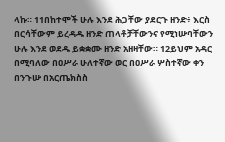ላኩ። 11በከተሞች ሁሉ እንደ ሕጋቸው ያደርጉ ዘንድ፥ እርስ በርሳቸውም ይረዳዱ ዘንድ ጠላቶቻቸውንና የሚነሡባቸውን ሁሉ እንደ ወደዱ ይቋቋሙ ዘንድ አዘዛቸው። 12ይህም አዳር በሚባለው በዐሥራ ሁለተኛው ወር በዐሥራ ሦስተኛው ቀን በንጉሡ በአርጤክስስ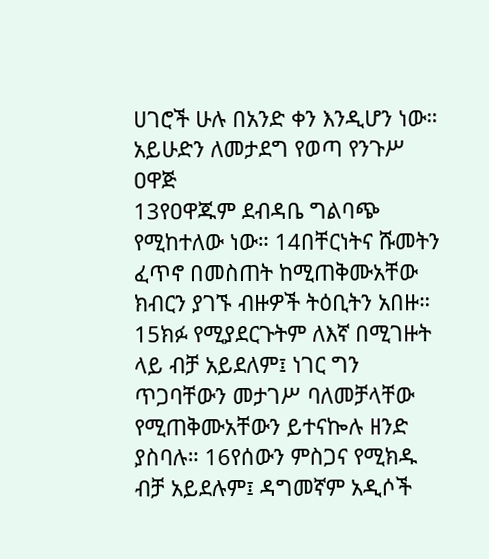ሀገሮች ሁሉ በአንድ ቀን እንዲሆን ነው።
አይሁድን ለመታደግ የወጣ የንጉሥ ዐዋጅ
13የዐዋጁም ደብዳቤ ግልባጭ የሚከተለው ነው። 14በቸርነትና ሹመትን ፈጥኖ በመስጠት ከሚጠቅሙአቸው ክብርን ያገኙ ብዙዎች ትዕቢትን አበዙ። 15ክፉ የሚያደርጉትም ለእኛ በሚገዙት ላይ ብቻ አይደለም፤ ነገር ግን ጥጋባቸውን መታገሥ ባለመቻላቸው የሚጠቅሙአቸውን ይተናኰሉ ዘንድ ያስባሉ። 16የሰውን ምስጋና የሚክዱ ብቻ አይደሉም፤ ዳግመኛም አዲሶች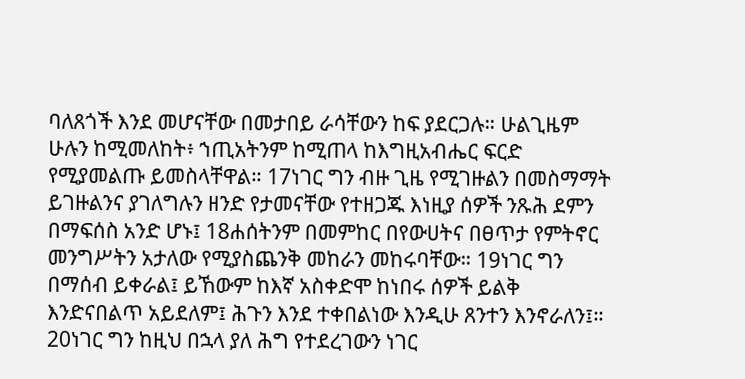ባለጸጎች እንደ መሆናቸው በመታበይ ራሳቸውን ከፍ ያደርጋሉ። ሁልጊዜም ሁሉን ከሚመለከት፥ ኀጢአትንም ከሚጠላ ከእግዚአብሔር ፍርድ የሚያመልጡ ይመስላቸዋል። 17ነገር ግን ብዙ ጊዜ የሚገዙልን በመስማማት ይገዙልንና ያገለግሉን ዘንድ የታመናቸው የተዘጋጁ እነዚያ ሰዎች ንጹሕ ደምን በማፍሰስ አንድ ሆኑ፤ 18ሐሰትንም በመምከር በየውሀትና በፀጥታ የምትኖር መንግሥትን አታለው የሚያስጨንቅ መከራን መከሩባቸው። 19ነገር ግን በማሰብ ይቀራል፤ ይኸውም ከእኛ አስቀድሞ ከነበሩ ሰዎች ይልቅ እንድናበልጥ አይደለም፤ ሕጉን እንደ ተቀበልነው እንዲሁ ጸንተን እንኖራለን፤። 20ነገር ግን ከዚህ በኋላ ያለ ሕግ የተደረገውን ነገር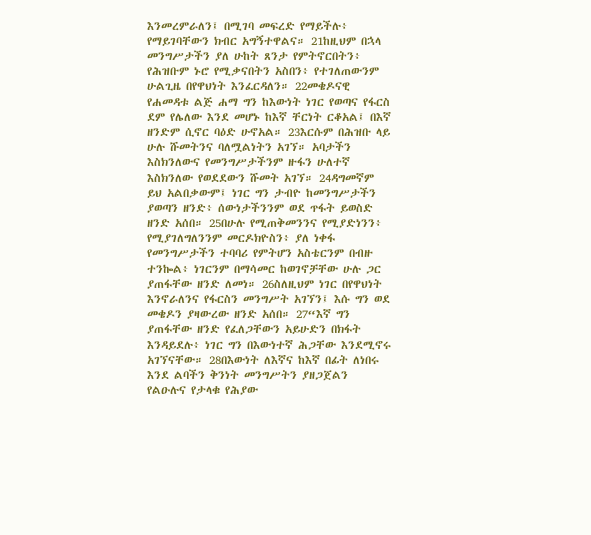እንመረምራለን፤ በሚገባ መፍረድ የማይችሉ፥ የማይገባቸውን ክብር አግኝተዋልና። 21ከዚህም በኋላ መንግሥታችን ያለ ሁከት ጸንታ የምትኖርበትን፥ የሕዝቡም ኑሮ የሚቃናበትን አስበን፥ የተገለጠውንም ሁልጊዜ በየዋህነት እንፈርዳለን። 22መቄዶናዊ የሐመዳቱ ልጅ ሐማ ግን ከእውነት ነገር የወጣና የፋርስ ደም የሌለው እንደ መሆኑ ከእኛ ቸርነት ርቆአል፤ በእኛ ዘንድም ሲኖር ባዕድ ሁኖአል። 23እርሱም በሕዝቡ ላይ ሁሉ ሹመትንና ባለሟልነትን አገኘ። አባታችን እስክንለውና የመንግሥታችንም ዙፋን ሁለተኛ እስክንለው የወደደውን ሹመት አገኘ። 24ዳግመኛም ይህ አልበቃውም፤ ነገር ግን ታብዮ ከመንግሥታችን ያወጣን ዘንድ፥ ሰውነታችንንም ወደ ጥፋት ይወስድ ዘንድ አሰበ። 25በሁሉ የሚጠቅመንንና የሚያድነንን፥ የሚያገለግለንንም መርዶክዮስን፥ ያለ ነቀፋ የመንግሥታችን ተባባሪ የምትሆን አስቴርንም በብዙ ተንኰል፥ ነገርንም በማሳመር ከወገኖቻቸው ሁሉ ጋር ያጠፋቸው ዘንድ ለመነ። 26ስለዚህም ነገር በየዋህነት እንኖራለንና የፋርስን መንግሥት አገኘን፤ እሱ ግን ወደ መቄዶን ያዛውረው ዘንድ አሰበ። 27“እኛ ግን ያጠፋቸው ዘንድ የፈለጋቸውን አይሁድን በክፋት እንዳይደሉ፥ ነገር ግን በእውነተኛ ሕጋቸው እንደሚኖሩ አገኘናቸው። 28በእውነት ለእኛና ከእኛ በፊት ለነበሩ እንደ ልባችን ቅንነት መንግሥትን ያዘጋጀልን የልዑሉና የታላቁ የሕያው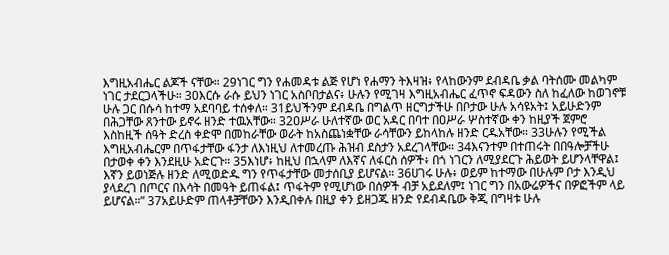እግዚአብሔር ልጆች ናቸው። 29ነገር ግን የሐመዳቱ ልጅ የሆነ የሐማን ትእዛዝ፥ የላከውንም ደብዳቤ ቃል ባትሰሙ መልካም ነገር ታደርጋላችሁ። 30እርሱ ራሱ ይህን ነገር አስቦበታልና፥ ሁሉን የሚገዛ እግዚአብሔር ፈጥኖ ፍዳውን ስለ ከፈለው ከወገኖቹ ሁሉ ጋር በሱሳ ከተማ አደባባይ ተሰቀለ። 31ይህችንም ደብዳቤ በግልጥ ዘርግታችሁ በቦታው ሁሉ አሳዩአት፤ አይሁድንም በሕጋቸው ጸንተው ይኖሩ ዘንድ ተዉአቸው። 32ዐሥራ ሁለተኛው ወር አዳር በባተ በዐሥራ ሦስተኛው ቀን ከዚያች ጀምሮ እስከዚች ሰዓት ድረስ ቀድሞ በመከራቸው ወራት ከአስጨነቋቸው ራሳቸውን ይከላከሉ ዘንድ ርዱአቸው። 33ሁሉን የሚችል እግዚአብሔርም በጥፋታቸው ፋንታ ለእነዚህ ለተመረጡ ሕዝብ ደስታን አደረገላቸው። 34እናንተም በተጠሩት በበዓሎቻችሁ በታወቀ ቀን እንደዚሁ አድርጉ። 35እነሆ፥ ከዚህ በኋላም ለእኛና ለፋርስ ሰዎች፥ በጎ ነገርን ለሚያደርጉ ሕይወት ይሆንላቸዋል፤ እኛን ይወነጅሉ ዘንድ ለሚወድዱ ግን የጥፋታቸው መታሰቢያ ይሆናል። 36ሀገሩ ሁሉ፥ ወይም ከተማው በሁሉም ቦታ እንዲህ ያላደረገ በጦርና በእሳት በመዓት ይጠፋል፤ ጥፋትም የሚሆነው በሰዎች ብቻ አይደለም፤ ነገር ግን በአውሬዎችና በዎፎችም ላይ ይሆናል።” 37አይሁድም ጠላቶቻቸውን እንዲበቀሉ በዚያ ቀን ይዘጋጁ ዘንድ የደብዳቤው ቅጂ በግዛቱ ሁሉ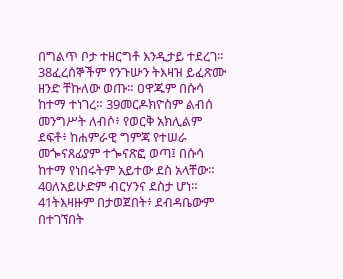በግልጥ ቦታ ተዘርግቶ እንዲታይ ተደረገ። 38ፈረሰኞችም የንጉሡን ትእዛዝ ይፈጽሙ ዘንድ ቸኩለው ወጡ። ዐዋጁም በሱሳ ከተማ ተነገረ። 39መርዶክዮስም ልብሰ መንግሥት ለብሶ፥ የወርቅ አክሊልም ደፍቶ፥ ከሐምራዊ ግምጃ የተሠራ መጐናጸፊያም ተጐናጽፎ ወጣ፤ በሱሳ ከተማ የነበሩትም አይተው ደስ አላቸው። 40ለአይሁድም ብርሃንና ደስታ ሆነ። 41ትእዛዙም በታወጀበት፥ ደብዳቤውም በተገኘበት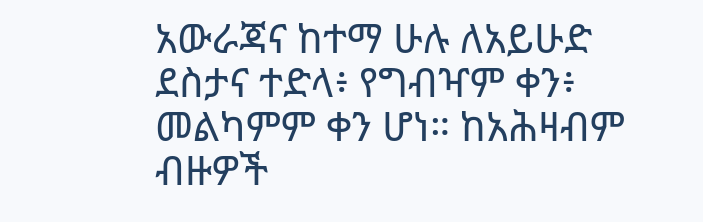አውራጃና ከተማ ሁሉ ለአይሁድ ደስታና ተድላ፥ የግብዣም ቀን፥ መልካምም ቀን ሆነ። ከአሕዛብም ብዙዎች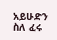አይሁድን ስለ ፈሩ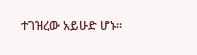ተገዝረው አይሁድ ሆኑ።